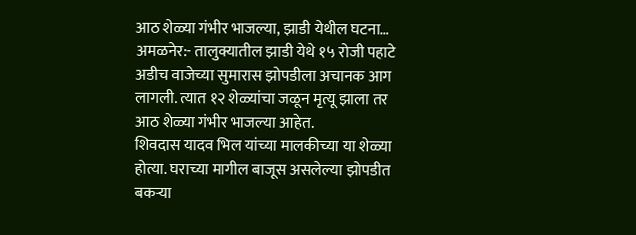आठ शेळ्या गंभीर भाजल्या, झाडी येथील घटना…
अमळनेर:- तालुक्यातील झाडी येथे १५ रोजी पहाटे अडीच वाजेच्या सुमारास झोपडीला अचानक आग लागली. त्यात १२ शेळ्यांचा जळून मृत्यू झाला तर आठ शेळ्या गंभीर भाजल्या आहेत.
शिवदास यादव भिल यांच्या मालकीच्या या शेळ्या होत्या. घराच्या मागील बाजूस असलेल्या झोपडीत बकऱ्या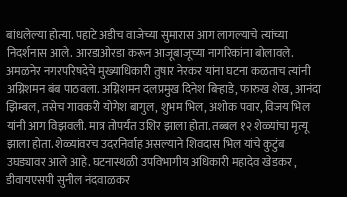बांधलेल्या होत्या. पहाटे अडीच वाजेच्या सुमारास आग लागल्याचे त्यांच्या निदर्शनास आले. आरडाओरडा करून आजूबाजूच्या नागरिकांना बोलावले. अमळनेर नगरपरिषदेचे मुख्याधिकारी तुषार नेरकर यांना घटना कळताच त्यांनी अग्निशमन बंब पाठवला. अग्निशमन दलप्रमुख दिनेश बिऱ्हाडे, फारुख शेख, आनंदा झिम्बल, तसेच गावकरी योगेश बागुल, शुभम भिल, अशोक पवार, विजय भिल यांनी आग विझवली. मात्र तोपर्यंत उशिर झाला होता. तब्बल १२ शेळ्यांचा मृत्यू झाला होता. शेळ्यांवरच उदरनिर्वाह असल्याने शिवदास भिल यांचे कुटुंब उघड्यावर आले आहे. घटनास्थळी उपविभागीय अधिकारी महादेव खेडकर , डीवायएसपी सुनील नंदवाळकर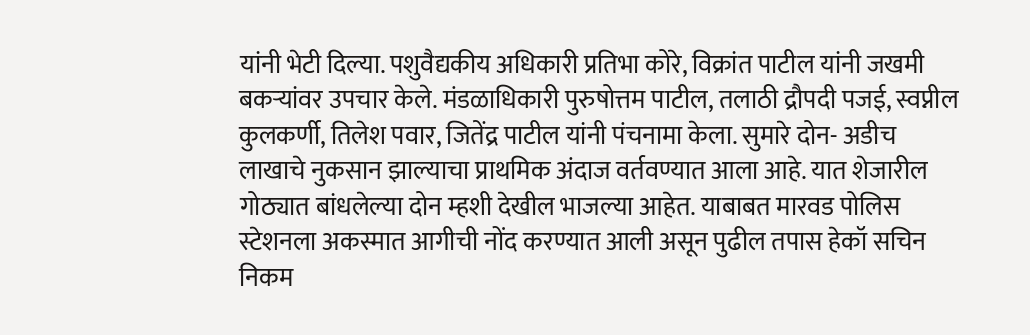यांनी भेटी दिल्या. पशुवैद्यकीय अधिकारी प्रतिभा कोरे, विक्रांत पाटील यांनी जखमी बकऱ्यांवर उपचार केले. मंडळाधिकारी पुरुषोत्तम पाटील, तलाठी द्रौपदी पजई, स्वप्नील कुलकर्णी, तिलेश पवार, जितेंद्र पाटील यांनी पंचनामा केला. सुमारे दोन- अडीच लाखाचे नुकसान झाल्याचा प्राथमिक अंदाज वर्तवण्यात आला आहे. यात शेजारील गोठ्यात बांधलेल्या दोन म्हशी देखील भाजल्या आहेत. याबाबत मारवड पोलिस स्टेशनला अकस्मात आगीची नोंद करण्यात आली असून पुढील तपास हेकॉ सचिन निकम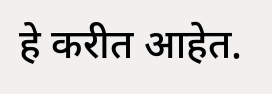हे करीत आहेत.